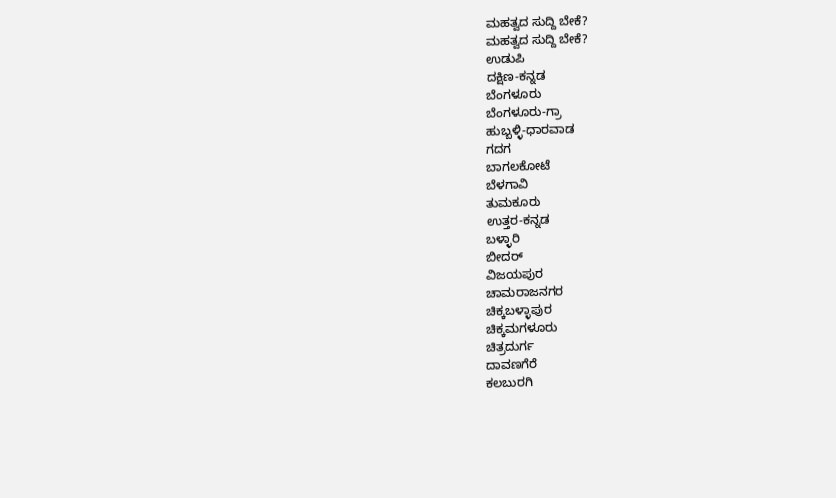ಮಹತ್ವದ ಸುದ್ದಿ ಬೇಕೆ?
ಮಹತ್ವದ ಸುದ್ದಿ ಬೇಕೆ?
ಉಡುಪಿ
ದಕ್ಷಿಣ-ಕನ್ನಡ
ಬೆಂಗಳೂರು
ಬೆಂಗಳೂರು-ಗ್ರಾ
ಹುಬ್ಬಳ್ಳಿ-ಧಾರವಾಡ
ಗದಗ
ಬಾಗಲಕೋಟೆ
ಬೆಳಗಾವಿ
ತುಮಕೂರು
ಉತ್ತರ-ಕನ್ನಡ
ಬಳ್ಳಾರಿ
ಬೀದರ್
ವಿಜಯಪುರ
ಚಾಮರಾಜನಗರ
ಚಿಕ್ಕಬಳ್ಳಾಪುರ
ಚಿಕ್ಕಮಗಳೂರು
ಚಿತ್ರದುರ್ಗ
ದಾವಣಗೆರೆ
ಕಲಬುರಗಿ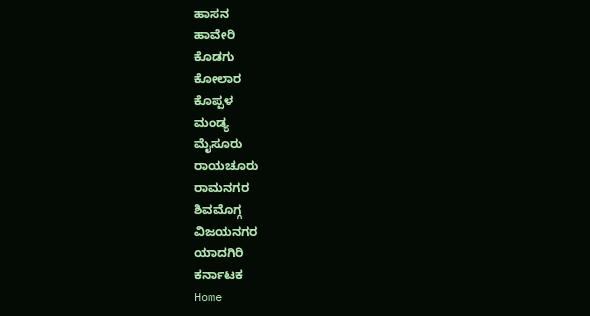ಹಾಸನ
ಹಾವೇರಿ
ಕೊಡಗು
ಕೋಲಾರ
ಕೊಪ್ಪಳ
ಮಂಡ್ಯ
ಮೈಸೂರು
ರಾಯಚೂರು
ರಾಮನಗರ
ಶಿವಮೊಗ್ಗ
ವಿಜಯನಗರ
ಯಾದಗಿರಿ
ಕರ್ನಾಟಕ
Home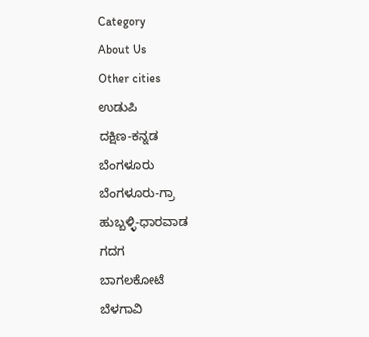Category
About Us
Other cities
ಉಡುಪಿ
ದಕ್ಷಿಣ-ಕನ್ನಡ
ಬೆಂಗಳೂರು
ಬೆಂಗಳೂರು-ಗ್ರಾ
ಹುಬ್ಬಳ್ಳಿ-ಧಾರವಾಡ
ಗದಗ
ಬಾಗಲಕೋಟೆ
ಬೆಳಗಾವಿ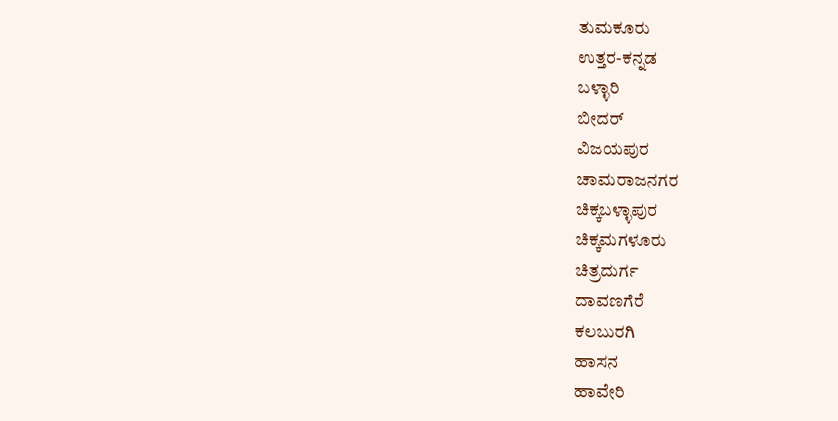ತುಮಕೂರು
ಉತ್ತರ-ಕನ್ನಡ
ಬಳ್ಳಾರಿ
ಬೀದರ್
ವಿಜಯಪುರ
ಚಾಮರಾಜನಗರ
ಚಿಕ್ಕಬಳ್ಳಾಪುರ
ಚಿಕ್ಕಮಗಳೂರು
ಚಿತ್ರದುರ್ಗ
ದಾವಣಗೆರೆ
ಕಲಬುರಗಿ
ಹಾಸನ
ಹಾವೇರಿ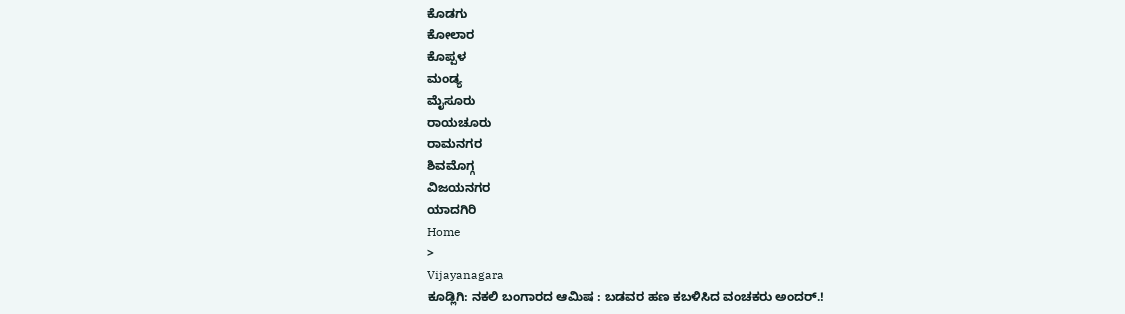ಕೊಡಗು
ಕೋಲಾರ
ಕೊಪ್ಪಳ
ಮಂಡ್ಯ
ಮೈಸೂರು
ರಾಯಚೂರು
ರಾಮನಗರ
ಶಿವಮೊಗ್ಗ
ವಿಜಯನಗರ
ಯಾದಗಿರಿ
Home
>
Vijayanagara
ಕೂಡ್ಲಿಗಿ: ನಕಲಿ ಬಂಗಾರದ ಆಮಿಷ : ಬಡವರ ಹಣ ಕಬಳಿಸಿದ ವಂಚಕರು ಅಂದರ್.!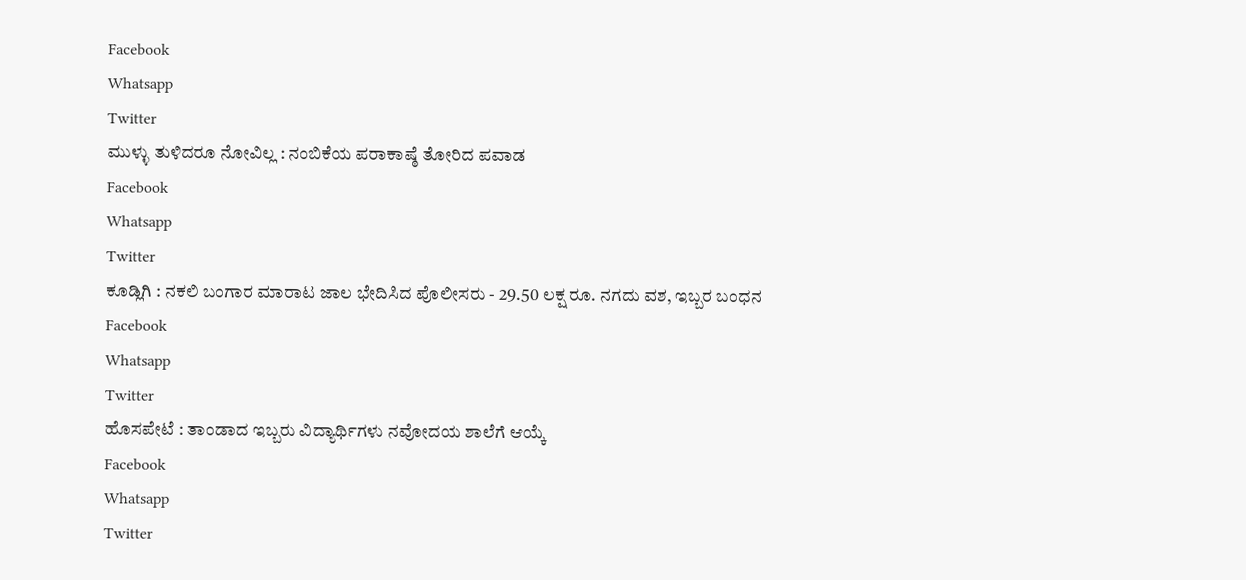Facebook
Whatsapp
Twitter
ಮುಳ್ಳು ತುಳಿದರೂ ನೋವಿಲ್ಲ : ನಂಬಿಕೆಯ ಪರಾಕಾಷ್ಠೆ ತೋರಿದ ಪವಾಡ
Facebook
Whatsapp
Twitter
ಕೂಡ್ಲಿಗಿ : ನಕಲಿ ಬಂಗಾರ ಮಾರಾಟ ಜಾಲ ಭೇದಿಸಿದ ಪೊಲೀಸರು - 29.50 ಲಕ್ಷ ರೂ. ನಗದು ವಶ, ಇಬ್ಬರ ಬಂಧನ
Facebook
Whatsapp
Twitter
ಹೊಸಪೇಟೆ : ತಾಂಡಾದ ಇಬ್ಬರು ವಿದ್ಯಾರ್ಥಿಗಳು ನವೋದಯ ಶಾಲೆಗೆ ಆಯ್ಕೆ
Facebook
Whatsapp
Twitter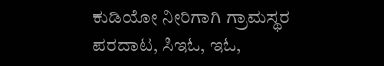ಕುಡಿಯೋ ನೀರಿಗಾಗಿ ಗ್ರಾಮಸ್ಥರ ಪರದಾಟ, ಸಿಇಓ, ಇಓ,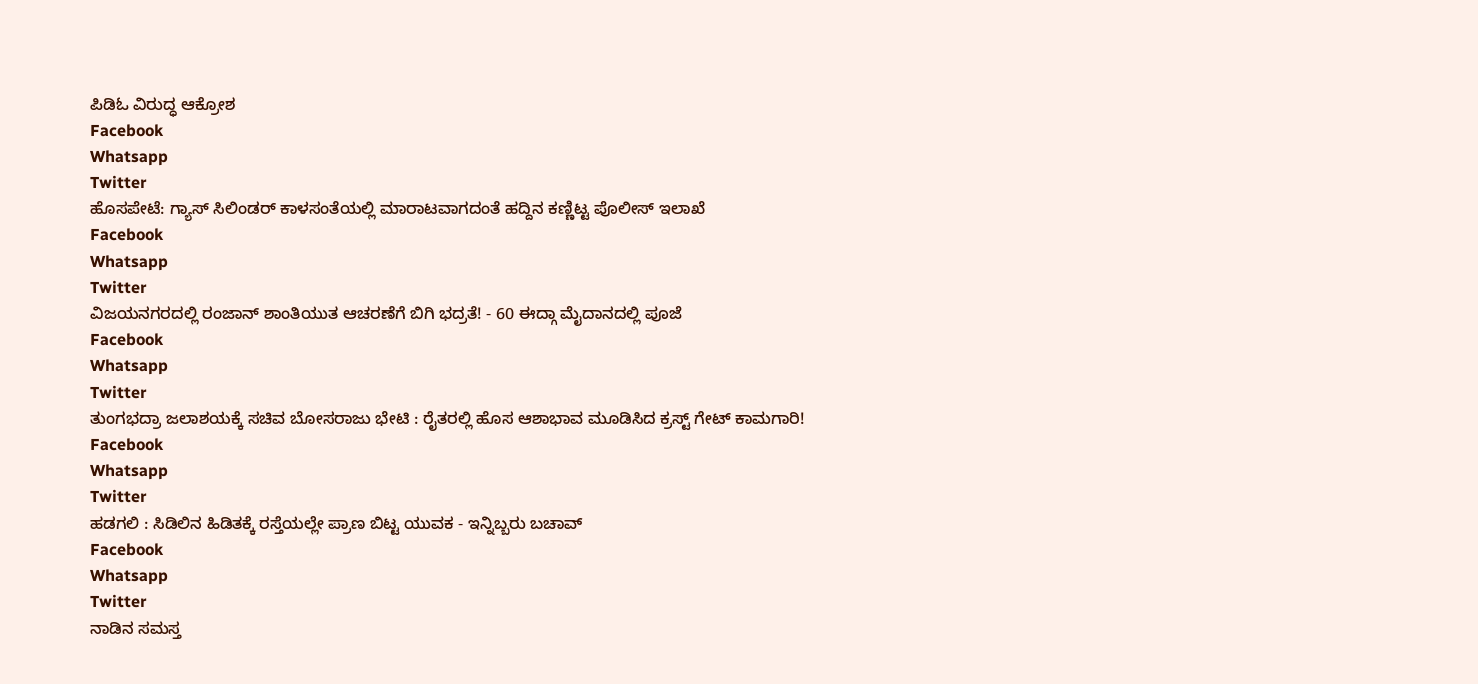ಪಿಡಿಓ ವಿರುದ್ಧ ಆಕ್ರೋಶ
Facebook
Whatsapp
Twitter
ಹೊಸಪೇಟೆ: ಗ್ಯಾಸ್ ಸಿಲಿಂಡರ್ ಕಾಳಸಂತೆಯಲ್ಲಿ ಮಾರಾಟವಾಗದಂತೆ ಹದ್ದಿನ ಕಣ್ಣಿಟ್ಟ ಪೊಲೀಸ್ ಇಲಾಖೆ
Facebook
Whatsapp
Twitter
ವಿಜಯನಗರದಲ್ಲಿ ರಂಜಾನ್ ಶಾಂತಿಯುತ ಆಚರಣೆಗೆ ಬಿಗಿ ಭದ್ರತೆ! - 60 ಈದ್ಗಾ ಮೈದಾನದಲ್ಲಿ ಪೂಜೆ
Facebook
Whatsapp
Twitter
ತುಂಗಭದ್ರಾ ಜಲಾಶಯಕ್ಕೆ ಸಚಿವ ಬೋಸರಾಜು ಭೇಟಿ : ರೈತರಲ್ಲಿ ಹೊಸ ಆಶಾಭಾವ ಮೂಡಿಸಿದ ಕ್ರಸ್ಟ್ ಗೇಟ್ ಕಾಮಗಾರಿ!
Facebook
Whatsapp
Twitter
ಹಡಗಲಿ : ಸಿಡಿಲಿನ ಹಿಡಿತಕ್ಕೆ ರಸ್ತೆಯಲ್ಲೇ ಪ್ರಾಣ ಬಿಟ್ಟ ಯುವಕ - ಇನ್ನಿಬ್ಬರು ಬಚಾವ್
Facebook
Whatsapp
Twitter
ನಾಡಿನ ಸಮಸ್ತ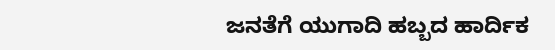ಜನತೆಗೆ ಯುಗಾದಿ ಹಬ್ಬದ ಹಾರ್ದಿಕ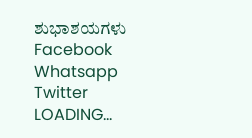ಶುಭಾಶಯಗಳು
Facebook
Whatsapp
Twitter
LOADING...